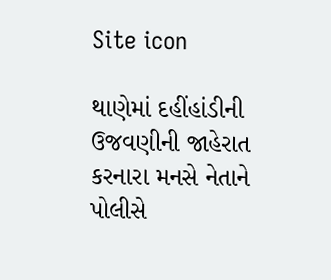Site icon

થાણેમાં દહીંહાંડીની ઉજવણીની જાહેરાત કરનારા મનસે નેતાને પોલીસે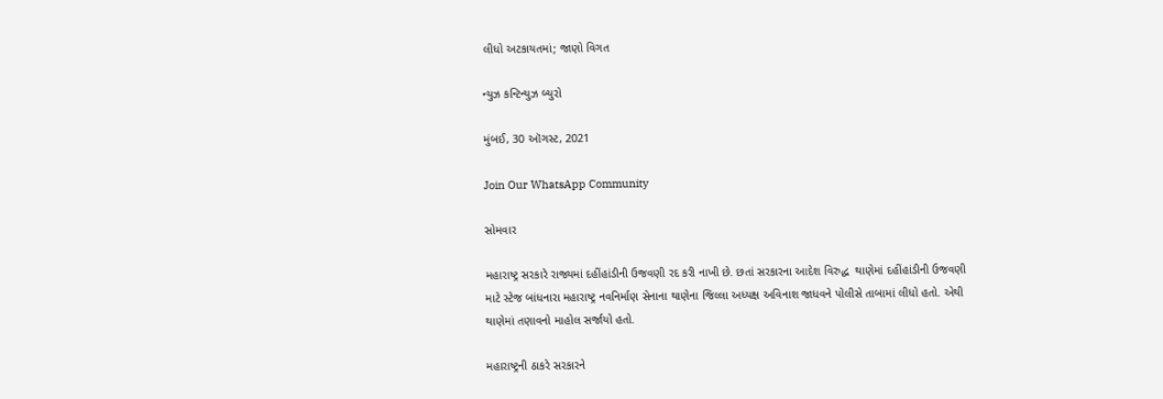લીધો અટકાયતમાં; જાણો વિગત

ન્યુઝ કન્ટિન્યુઝ બ્યુરો

મુંબઈ, 30 ઑગસ્ટ, 2021

Join Our WhatsApp Community

સોમવાર

મહારાષ્ટ્ર સરકારે રાજ્યમાં દહીંહાંડીની ઉજવણી રદ કરી નાખી છે. છતાં સરકારના આદેશ વિરુદ્ધ  થાણેમાં દહીંહાંડીની ઉજવણી માટે સ્ટેજ બાંધનારા મહારાષ્ટ્ર નવનિર્માણ સેનાના થાણેના જિલ્લા અધ્યક્ષ અવિનાશ જાધવને પોલીસે તાબામાં લીધો હતો. એથી થાણેમાં તણાવનો માહોલ સર્જાયો હતો.

મહારાષ્ટ્રની ઠાકરે સરકારને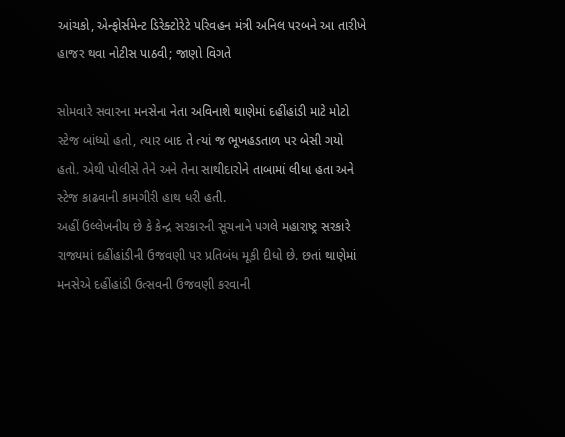આંચકો, એન્ફોર્સમેન્ટ ડિરેક્ટોરેટે પરિવહન મંત્રી અનિલ પરબને આ તારીખે હાજર થવા નોટીસ પાઠવી; જાણો વિગતે

સોમવારે સવારના મનસેના નેતા અવિનાશે થાણેમાં દહીંહાંડી માટે મોટો સ્ટેજ બાંધ્યો હતો, ત્યાર બાદ તે ત્યાં જ ભૂખહડતાળ પર બેસી ગયો હતો. એથી પોલીસે તેને અને તેના સાથીદારોને તાબામાં લીધા હતા અને સ્ટેજ કાઢવાની કામગીરી હાથ ધરી હતી.
અહીં ઉલ્લેખનીય છે કે કેન્દ્ર સરકારની સૂચનાને પગલે મહારાષ્ટ્ર સરકારે રાજ્યમાં દહીંહાંડીની ઉજવણી પર પ્રતિબંધ મૂકી દીધો છે. છતાં થાણેમાં મનસેએ દહીંહાંડી ઉત્સવની ઉજવણી કરવાની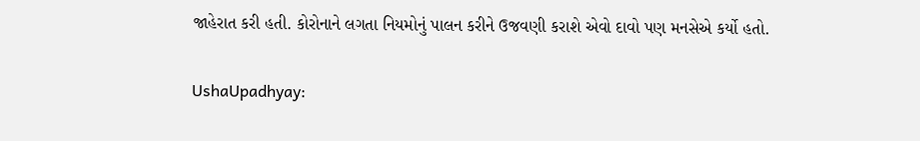જાહેરાત કરી હતી. કોરોનાને લગતા નિયમોનું પાલન કરીને ઉજવણી કરાશે એવો દાવો પણ મનસેએ કર્યો હતો.

UshaUpadhyay: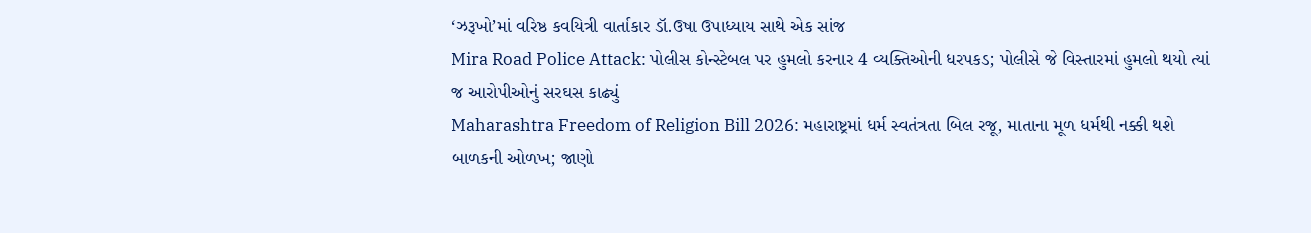‘ઝરૂખો’માં વરિષ્ઠ કવયિત્રી વાર્તાકાર ડૉ.ઉષા ઉપાધ્યાય સાથે એક સાંજ
Mira Road Police Attack: પોલીસ કોન્સ્ટેબલ પર હુમલો કરનાર 4 વ્યક્તિઓની ધરપકડ; પોલીસે જે વિસ્તારમાં હુમલો થયો ત્યાં જ આરોપીઓનું સરઘસ કાઢ્યું
Maharashtra Freedom of Religion Bill 2026: મહારાષ્ટ્રમાં ધર્મ સ્વતંત્રતા બિલ રજૂ, માતાના મૂળ ધર્મથી નક્કી થશે બાળકની ઓળખ; જાણો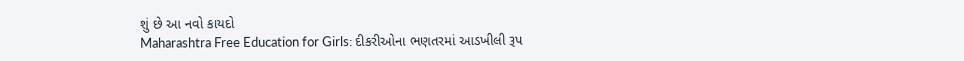શું છે આ નવો કાયદો
Maharashtra Free Education for Girls: દીકરીઓના ભણતરમાં આડખીલી રૂપ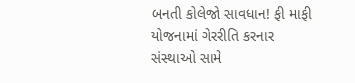બનતી કોલેજો સાવધાન! ફી માફી યોજનામાં ગેરરીતિ કરનાર સંસ્થાઓ સામે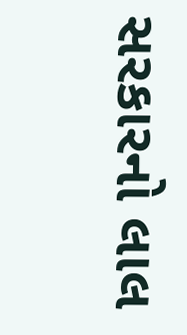સરકારનો લાલ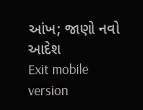આંખ; જાણો નવો આદેશ
Exit mobile version